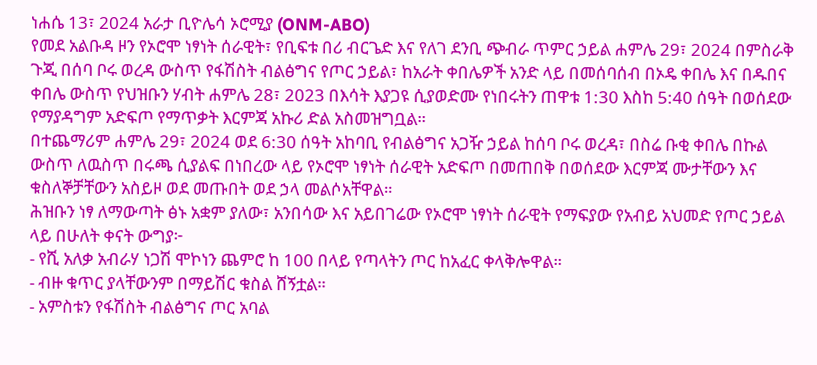ነሐሴ 13፣ 2024 አራታ ቢዮሌሳ ኦሮሚያ (ONM-ABO)
የመደ አልቡዳ ዞን የኦሮሞ ነፃነት ሰራዊት፣ የቢፍቱ በሪ ብርጌድ እና የለገ ደንቢ ጭብራ ጥምር ኃይል ሐምሌ 29፣ 2024 በምስራቅ ጉጂ በሰባ ቦሩ ወረዳ ውስጥ የፋሽስት ብልፅግና የጦር ኃይል፣ ከአራት ቀበሌዎች አንድ ላይ በመሰባሰብ በኦዴ ቀበሌ እና በዱበና ቀበሌ ውስጥ የህዝቡን ሃብት ሐምሌ 28፣ 2023 በእሳት እያጋዩ ሲያወድሙ የነበሩትን ጠዋቱ 1:30 እስከ 5:40 ሰዓት በወሰደው የማያዳግም አድፍጦ የማጥቃት እርምጃ አኩሪ ድል አስመዝግቧል።
በተጨማሪም ሐምሌ 29፣ 2024 ወደ 6:30 ሰዓት አከባቢ የብልፅግና አጋዥ ኃይል ከሰባ ቦሩ ወረዳ፣ በስሬ ቡቂ ቀበሌ በኩል ውስጥ ለዉስጥ በሩጫ ሲያልፍ በነበረው ላይ የኦሮሞ ነፃነት ሰራዊት አድፍጦ በመጠበቅ በወሰደው እርምጃ ሙታቸውን እና ቁስለኞቻቸውን አስይዞ ወደ መጡበት ወደ ኃላ መልሶአቸዋል።
ሕዝቡን ነፃ ለማውጣት ፅኑ አቋም ያለው፣ አንበሳው እና አይበገሬው የኦሮሞ ነፃነት ሰራዊት የማፍያው የአብይ አህመድ የጦር ኃይል ላይ በሁለት ቀናት ውግያ፦
- የሺ አለቃ አብራሃ ነጋሽ ሞኮነን ጨምሮ ከ 100 በላይ የጣላትን ጦር ከአፈር ቀላቅሎዋል።
- ብዙ ቁጥር ያላቸውንም በማይሽር ቁስል ሸኝቷል።
- አምስቱን የፋሽስት ብልፅግና ጦር አባል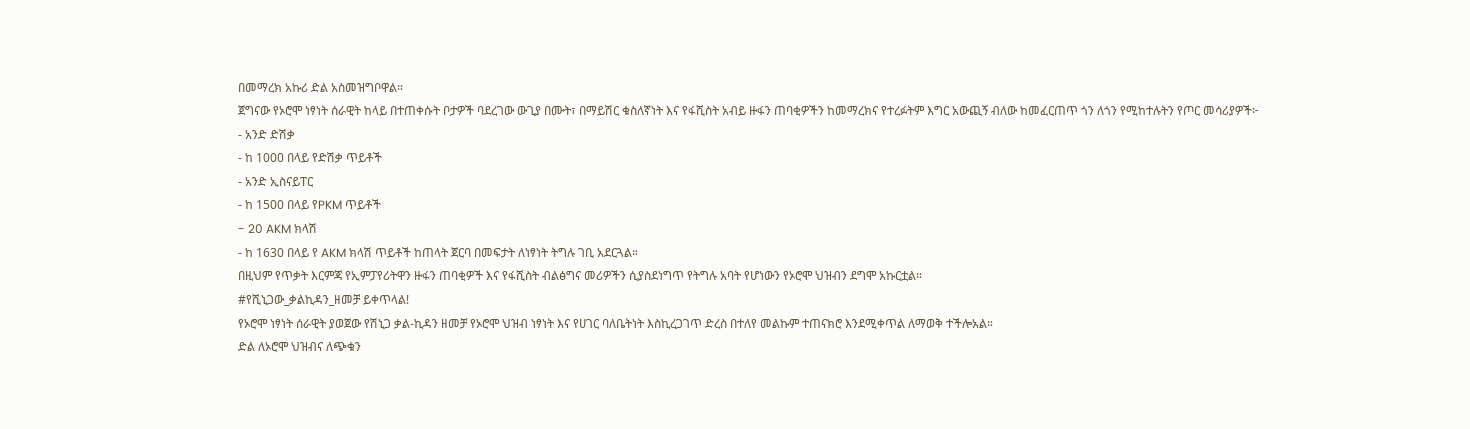በመማረክ አኩሪ ድል አስመዝግቦዋል።
ጀግናው የኦሮሞ ነፃነት ሰራዊት ከላይ በተጠቀሱት ቦታዎች ባደረገው ውጊያ በሙት፣ በማይሽር ቁስለኛነት እና የፋሺስት አብይ ዙፋን ጠባቂዎችን ከመማረክና የተረፉትም እግር አውጪኝ ብለው ከመፈርጠጥ ጎን ለጎን የሚከተሉትን የጦር መሳሪያዎች፦
- አንድ ድሽቃ
- ከ 1000 በላይ የድሽቃ ጥይቶች
- አንድ ኢስናይፐር
- ከ 1500 በላይ የPKM ጥይቶች
- 20 AKM ክላሽ
- ከ 1630 በላይ የ AKM ክላሽ ጥይቶች ከጠላት ጀርባ በመፍታት ለነፃነት ትግሉ ገቢ አደርጓል።
በዚህም የጥቃት እርምጃ የኢምፓየሪትዋን ዙፋን ጠባቂዎች እና የፋሺስት ብልፅግና መሪዎችን ሲያስደነግጥ የትግሉ አባት የሆነውን የኦሮሞ ህዝብን ደግሞ አኩርቷል።
#የሺኒጋው_ቃልኪዳን_ዘመቻ ይቀጥላል!
የኦሮሞ ነፃነት ሰራዊት ያወጀው የሽኒጋ ቃል-ኪዳን ዘመቻ የኦሮሞ ህዝብ ነፃነት እና የሀገር ባለቤትነት እስኪረጋገጥ ድረስ በተለየ መልኩም ተጠናክሮ እንደሚቀጥል ለማወቅ ተችሎአል።
ድል ለኦሮሞ ህዝብና ለጭቁን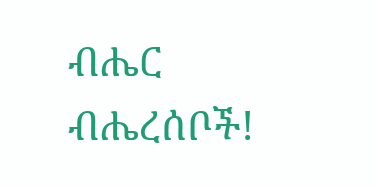ብሔር ብሔረሰቦች!